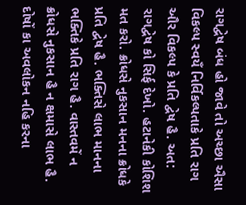રાગદ્વેષ બંધ હો જાવે તો અચ્છા ઐસા વિકલ્પ સ્વયઁ નિર્વિકલ્પતાકે પ્રતિ રાગ ઔર વિકલ્પ કે પ્રતિ દ્વેષ હૈ. અત: રાગદ્વેષ કો સિર્ફ દેખો. હટાનેકી કોશિશ મત કરો. ક્રોધસે નુકસાન મનના ક્રોધકે પ્રતિ દ્વેષ હૈ. ભક્તિસે લાભ માનના ભક્તિકે પ્રતિ રાગ હૈ. વાસ્તવમેં ન ક્રોધસે નુકસાન હૈ ન ક્ષમાસે લાભ હૈ.
દોષોં કા અવલોકન નહિ કરના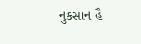નુકસાન હૈ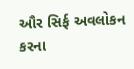ઔર સિર્ફ અવલોકન કરના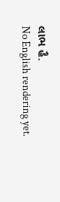લાભ હૈ.
No English rendering yet.